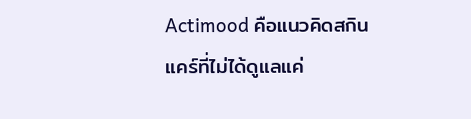Actimood คือแนวคิดสกินแคร์ที่ไม่ได้ดูแลแค่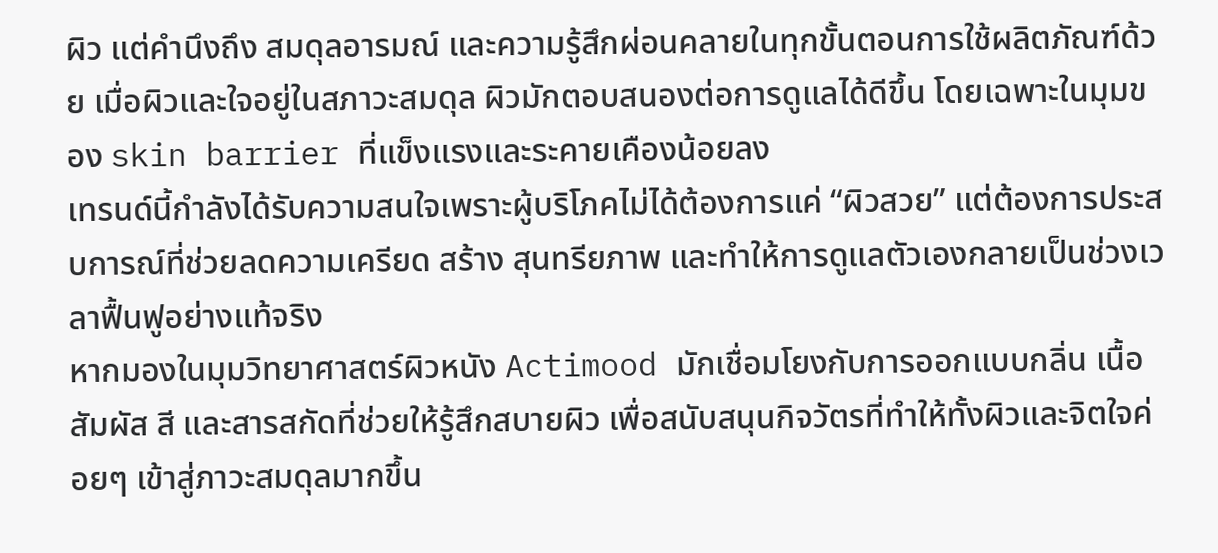ผิว แต่คำนึงถึง สมดุลอารมณ์ และความรู้สึกผ่อนคลายในทุกขั้นตอนการใช้ผลิตภัณฑ์ด้วย เมื่อผิวและใจอยู่ในสภาวะสมดุล ผิวมักตอบสนองต่อการดูแลได้ดีขึ้น โดยเฉพาะในมุมของ skin barrier ที่แข็งแรงและระคายเคืองน้อยลง
เทรนด์นี้กำลังได้รับความสนใจเพราะผู้บริโภคไม่ได้ต้องการแค่ “ผิวสวย” แต่ต้องการประสบการณ์ที่ช่วยลดความเครียด สร้าง สุนทรียภาพ และทำให้การดูแลตัวเองกลายเป็นช่วงเวลาฟื้นฟูอย่างแท้จริง
หากมองในมุมวิทยาศาสตร์ผิวหนัง Actimood มักเชื่อมโยงกับการออกแบบกลิ่น เนื้อสัมผัส สี และสารสกัดที่ช่วยให้รู้สึกสบายผิว เพื่อสนับสนุนกิจวัตรที่ทำให้ทั้งผิวและจิตใจค่อยๆ เข้าสู่ภาวะสมดุลมากขึ้น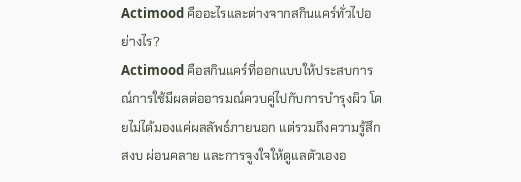Actimood คืออะไรและต่างจากสกินแคร์ทั่วไปอย่างไร?
Actimood คือสกินแคร์ที่ออกแบบให้ประสบการณ์การใช้มีผลต่ออารมณ์ควบคู่ไปกับการบำรุงผิว โดยไม่ได้มองแค่ผลลัพธ์ภายนอก แต่รวมถึงความรู้สึกสงบ ผ่อนคลาย และการจูงใจให้ดูแลตัวเองอ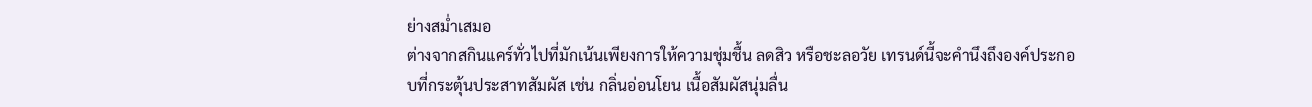ย่างสม่ำเสมอ
ต่างจากสกินแคร์ทั่วไปที่มักเน้นเพียงการให้ความชุ่มชื้น ลดสิว หรือชะลอวัย เทรนด์นี้จะคำนึงถึงองค์ประกอบที่กระตุ้นประสาทสัมผัส เช่น กลิ่นอ่อนโยน เนื้อสัมผัสนุ่มลื่น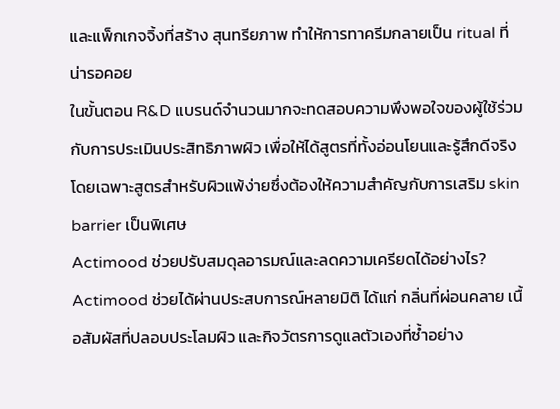และแพ็กเกจจิ้งที่สร้าง สุนทรียภาพ ทำให้การทาครีมกลายเป็น ritual ที่น่ารอคอย
ในขั้นตอน R&D แบรนด์จำนวนมากจะทดสอบความพึงพอใจของผู้ใช้ร่วมกับการประเมินประสิทธิภาพผิว เพื่อให้ได้สูตรที่ทั้งอ่อนโยนและรู้สึกดีจริง โดยเฉพาะสูตรสำหรับผิวแพ้ง่ายซึ่งต้องให้ความสำคัญกับการเสริม skin barrier เป็นพิเศษ
Actimood ช่วยปรับสมดุลอารมณ์และลดความเครียดได้อย่างไร?
Actimood ช่วยได้ผ่านประสบการณ์หลายมิติ ได้แก่ กลิ่นที่ผ่อนคลาย เนื้อสัมผัสที่ปลอบประโลมผิว และกิจวัตรการดูแลตัวเองที่ซ้ำอย่าง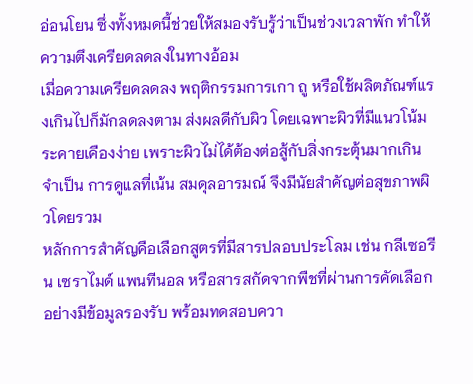อ่อนโยน ซึ่งทั้งหมดนี้ช่วยให้สมองรับรู้ว่าเป็นช่วงเวลาพัก ทำให้ความตึงเครียดลดลงในทางอ้อม
เมื่อความเครียดลดลง พฤติกรรมการเกา ถู หรือใช้ผลิตภัณฑ์แรงเกินไปก็มักลดลงตาม ส่งผลดีกับผิว โดยเฉพาะผิวที่มีแนวโน้มระคายเคืองง่าย เพราะผิวไม่ได้ต้องต่อสู้กับสิ่งกระตุ้นมากเกินจำเป็น การดูแลที่เน้น สมดุลอารมณ์ จึงมีนัยสำคัญต่อสุขภาพผิวโดยรวม
หลักการสำคัญคือเลือกสูตรที่มีสารปลอบประโลม เช่น กลีเซอรีน เซราไมด์ แพนทีนอล หรือสารสกัดจากพืชที่ผ่านการคัดเลือกอย่างมีข้อมูลรองรับ พร้อมทดสอบควา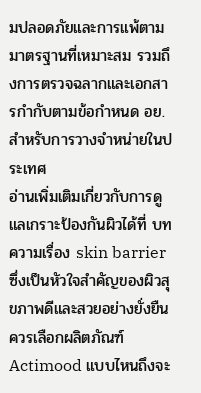มปลอดภัยและการแพ้ตามมาตรฐานที่เหมาะสม รวมถึงการตรวจฉลากและเอกสารกำกับตามข้อกำหนด อย. สำหรับการวางจำหน่ายในประเทศ
อ่านเพิ่มเติมเกี่ยวกับการดูแลเกราะป้องกันผิวได้ที่ บทความเรื่อง skin barrier ซึ่งเป็นหัวใจสำคัญของผิวสุขภาพดีและสวยอย่างยั่งยืน
ควรเลือกผลิตภัณฑ์ Actimood แบบไหนถึงจะ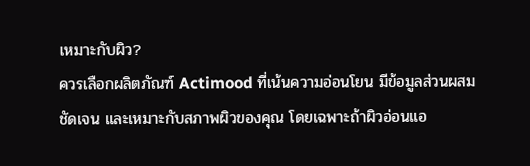เหมาะกับผิว?
ควรเลือกผลิตภัณฑ์ Actimood ที่เน้นความอ่อนโยน มีข้อมูลส่วนผสมชัดเจน และเหมาะกับสภาพผิวของคุณ โดยเฉพาะถ้าผิวอ่อนแอ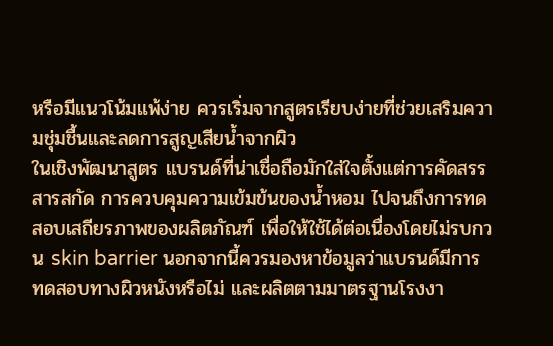หรือมีแนวโน้มแพ้ง่าย ควรเริ่มจากสูตรเรียบง่ายที่ช่วยเสริมความชุ่มชื้นและลดการสูญเสียน้ำจากผิว
ในเชิงพัฒนาสูตร แบรนด์ที่น่าเชื่อถือมักใส่ใจตั้งแต่การคัดสรรสารสกัด การควบคุมความเข้มข้นของน้ำหอม ไปจนถึงการทดสอบเสถียรภาพของผลิตภัณฑ์ เพื่อให้ใช้ได้ต่อเนื่องโดยไม่รบกวน skin barrier นอกจากนี้ควรมองหาข้อมูลว่าแบรนด์มีการทดสอบทางผิวหนังหรือไม่ และผลิตตามมาตรฐานโรงงา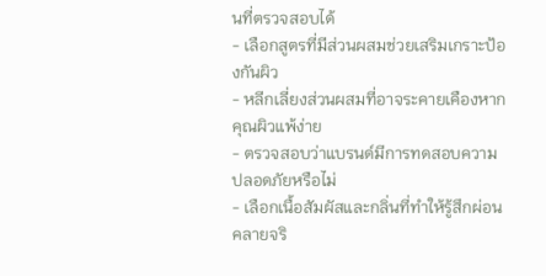นที่ตรวจสอบได้
- เลือกสูตรที่มีส่วนผสมช่วยเสริมเกราะป้องกันผิว
- หลีกเลี่ยงส่วนผสมที่อาจระคายเคืองหากคุณผิวแพ้ง่าย
- ตรวจสอบว่าแบรนด์มีการทดสอบความปลอดภัยหรือไม่
- เลือกเนื้อสัมผัสและกลิ่นที่ทำให้รู้สึกผ่อนคลายจริ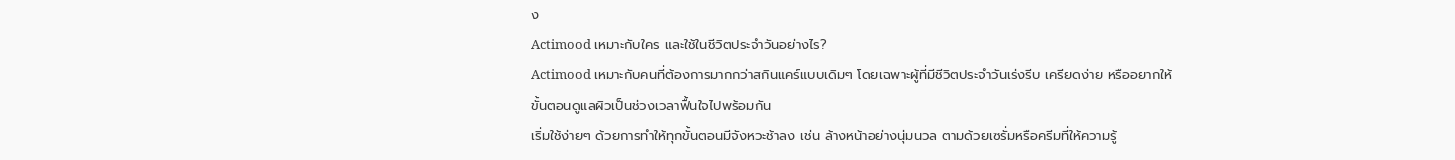ง
Actimood เหมาะกับใคร และใช้ในชีวิตประจำวันอย่างไร?
Actimood เหมาะกับคนที่ต้องการมากกว่าสกินแคร์แบบเดิมๆ โดยเฉพาะผู้ที่มีชีวิตประจำวันเร่งรีบ เครียดง่าย หรืออยากให้ขั้นตอนดูแลผิวเป็นช่วงเวลาฟื้นใจไปพร้อมกัน
เริ่มใช้ง่ายๆ ด้วยการทำให้ทุกขั้นตอนมีจังหวะช้าลง เช่น ล้างหน้าอย่างนุ่มนวล ตามด้วยเซรั่มหรือครีมที่ให้ความรู้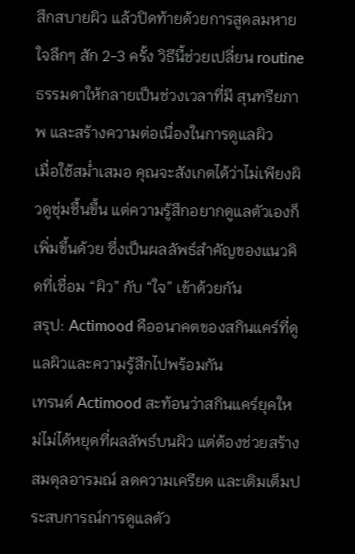สึกสบายผิว แล้วปิดท้ายด้วยการสูดลมหายใจลึกๆ สัก 2-3 ครั้ง วิธีนี้ช่วยเปลี่ยน routine ธรรมดาให้กลายเป็นช่วงเวลาที่มี สุนทรียภาพ และสร้างความต่อเนื่องในการดูแลผิว
เมื่อใช้สม่ำเสมอ คุณจะสังเกตได้ว่าไม่เพียงผิวดูชุ่มชื้นขึ้น แต่ความรู้สึกอยากดูแลตัวเองก็เพิ่มขึ้นด้วย ซึ่งเป็นผลลัพธ์สำคัญของแนวคิดที่เชื่อม “ผิว” กับ “ใจ” เข้าด้วยกัน
สรุป: Actimood คืออนาคตของสกินแคร์ที่ดูแลผิวและความรู้สึกไปพร้อมกัน
เทรนด์ Actimood สะท้อนว่าสกินแคร์ยุคใหม่ไม่ได้หยุดที่ผลลัพธ์บนผิว แต่ต้องช่วยสร้าง สมดุลอารมณ์ ลดความเครียด และเติมเต็มประสบการณ์การดูแลตัว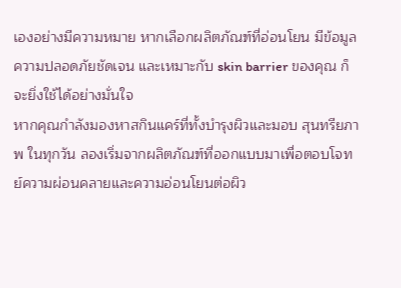เองอย่างมีความหมาย หากเลือกผลิตภัณฑ์ที่อ่อนโยน มีข้อมูลความปลอดภัยชัดเจน และเหมาะกับ skin barrier ของคุณ ก็จะยิ่งใช้ได้อย่างมั่นใจ
หากคุณกำลังมองหาสกินแคร์ที่ทั้งบำรุงผิวและมอบ สุนทรียภาพ ในทุกวัน ลองเริ่มจากผลิตภัณฑ์ที่ออกแบบมาเพื่อตอบโจทย์ความผ่อนคลายและความอ่อนโยนต่อผิว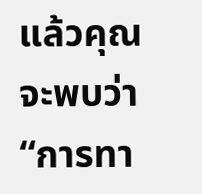แล้วคุณจะพบว่า “การทา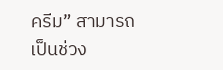ครีม” สามารถเป็นช่วง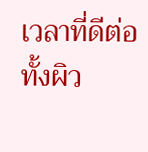เวลาที่ดีต่อทั้งผิว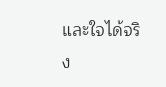และใจได้จริง